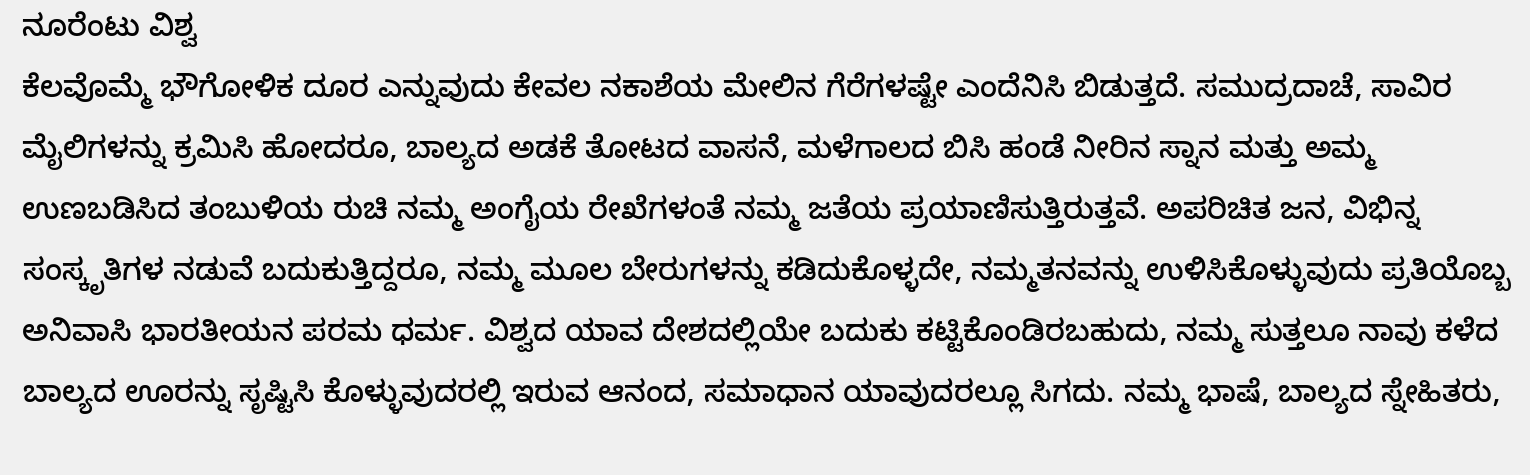ನೂರೆಂಟು ವಿಶ್ವ
ಕೆಲವೊಮ್ಮೆ ಭೌಗೋಳಿಕ ದೂರ ಎನ್ನುವುದು ಕೇವಲ ನಕಾಶೆಯ ಮೇಲಿನ ಗೆರೆಗಳಷ್ಟೇ ಎಂದೆನಿಸಿ ಬಿಡುತ್ತದೆ. ಸಮುದ್ರದಾಚೆ, ಸಾವಿರ ಮೈಲಿಗಳನ್ನು ಕ್ರಮಿಸಿ ಹೋದರೂ, ಬಾಲ್ಯದ ಅಡಕೆ ತೋಟದ ವಾಸನೆ, ಮಳೆಗಾಲದ ಬಿಸಿ ಹಂಡೆ ನೀರಿನ ಸ್ನಾನ ಮತ್ತು ಅಮ್ಮ ಉಣಬಡಿಸಿದ ತಂಬುಳಿಯ ರುಚಿ ನಮ್ಮ ಅಂಗೈಯ ರೇಖೆಗಳಂತೆ ನಮ್ಮ ಜತೆಯ ಪ್ರಯಾಣಿಸುತ್ತಿರುತ್ತವೆ. ಅಪರಿಚಿತ ಜನ, ವಿಭಿನ್ನ ಸಂಸ್ಕೃತಿಗಳ ನಡುವೆ ಬದುಕುತ್ತಿದ್ದರೂ, ನಮ್ಮ ಮೂಲ ಬೇರುಗಳನ್ನು ಕಡಿದುಕೊಳ್ಳದೇ, ನಮ್ಮತನವನ್ನು ಉಳಿಸಿಕೊಳ್ಳುವುದು ಪ್ರತಿಯೊಬ್ಬ ಅನಿವಾಸಿ ಭಾರತೀಯನ ಪರಮ ಧರ್ಮ. ವಿಶ್ವದ ಯಾವ ದೇಶದಲ್ಲಿಯೇ ಬದುಕು ಕಟ್ಟಿಕೊಂಡಿರಬಹುದು, ನಮ್ಮ ಸುತ್ತಲೂ ನಾವು ಕಳೆದ ಬಾಲ್ಯದ ಊರನ್ನು ಸೃಷ್ಟಿಸಿ ಕೊಳ್ಳುವುದರಲ್ಲಿ ಇರುವ ಆನಂದ, ಸಮಾಧಾನ ಯಾವುದರಲ್ಲೂ ಸಿಗದು. ನಮ್ಮ ಭಾಷೆ, ಬಾಲ್ಯದ ಸ್ನೇಹಿತರು,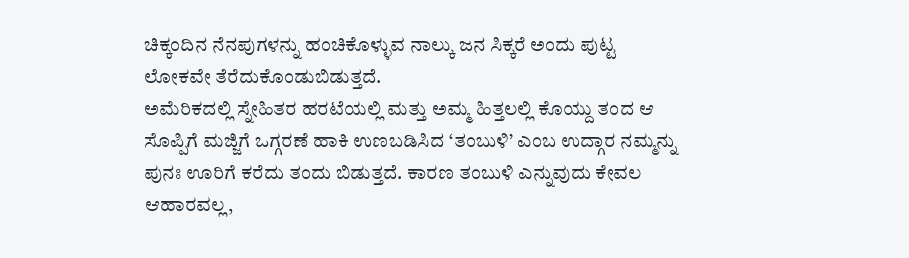ಚಿಕ್ಕಂದಿನ ನೆನಪುಗಳನ್ನು ಹಂಚಿಕೊಳ್ಳುವ ನಾಲ್ಕು ಜನ ಸಿಕ್ಕರೆ ಅಂದು ಪುಟ್ಟ ಲೋಕವೇ ತೆರೆದುಕೊಂಡುಬಿಡುತ್ತದೆ.
ಅಮೆರಿಕದಲ್ಲಿ ಸ್ನೇಹಿತರ ಹರಟೆಯಲ್ಲಿ ಮತ್ತು ಅಮ್ಮ ಹಿತ್ತಲಲ್ಲಿ ಕೊಯ್ದು ತಂದ ಆ ಸೊಪ್ಪಿಗೆ ಮಜ್ಜಿಗೆ ಒಗ್ಗರಣೆ ಹಾಕಿ ಉಣಬಡಿಸಿದ ‘ತಂಬುಳಿ’ ಎಂಬ ಉದ್ಗಾರ ನಮ್ಮನ್ನು ಪುನಃ ಊರಿಗೆ ಕರೆದು ತಂದು ಬಿಡುತ್ತದೆ. ಕಾರಣ ತಂಬುಳಿ ಎನ್ನುವುದು ಕೇವಲ ಆಹಾರವಲ್ಲ,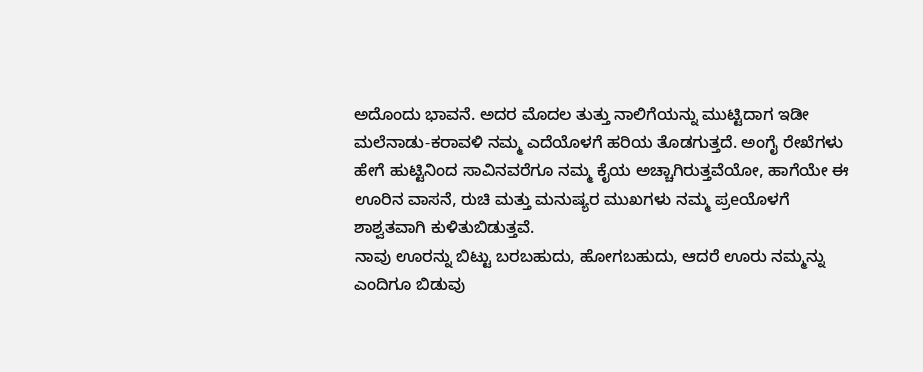ಅದೊಂದು ಭಾವನೆ. ಅದರ ಮೊದಲ ತುತ್ತು ನಾಲಿಗೆಯನ್ನು ಮುಟ್ಟಿದಾಗ ಇಡೀ ಮಲೆನಾಡು-ಕರಾವಳಿ ನಮ್ಮ ಎದೆಯೊಳಗೆ ಹರಿಯ ತೊಡಗುತ್ತದೆ. ಅಂಗೈ ರೇಖೆಗಳು ಹೇಗೆ ಹುಟ್ಟಿನಿಂದ ಸಾವಿನವರೆಗೂ ನಮ್ಮ ಕೈಯ ಅಚ್ಚಾಗಿರುತ್ತವೆಯೋ, ಹಾಗೆಯೇ ಈ ಊರಿನ ವಾಸನೆ, ರುಚಿ ಮತ್ತು ಮನುಷ್ಯರ ಮುಖಗಳು ನಮ್ಮ ಪ್ರeಯೊಳಗೆ ಶಾಶ್ವತವಾಗಿ ಕುಳಿತುಬಿಡುತ್ತವೆ.
ನಾವು ಊರನ್ನು ಬಿಟ್ಟು ಬರಬಹುದು, ಹೋಗಬಹುದು, ಆದರೆ ಊರು ನಮ್ಮನ್ನು ಎಂದಿಗೂ ಬಿಡುವು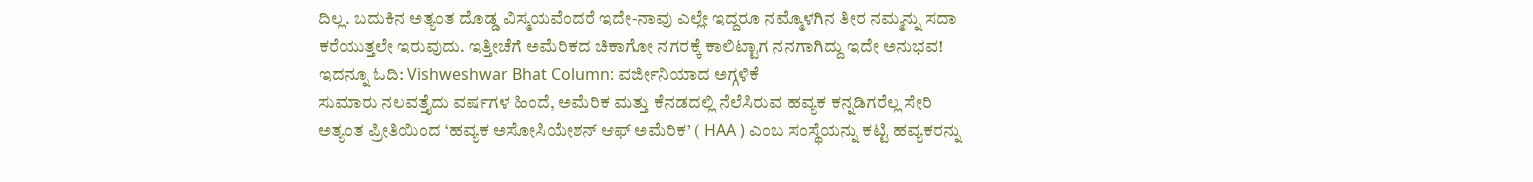ದಿಲ್ಲ. ಬದುಕಿನ ಅತ್ಯಂತ ದೊಡ್ಡ ವಿಸ್ಮಯವೆಂದರೆ ಇದೇ-ನಾವು ಎಲ್ಲೇ ಇದ್ದರೂ ನಮ್ಮೊಳಗಿನ ತೀರ ನಮ್ಮನ್ನು ಸದಾ ಕರೆಯುತ್ತಲೇ ಇರುವುದು. ಇತ್ತೀಚೆಗೆ ಅಮೆರಿಕದ ಚಿಕಾಗೋ ನಗರಕ್ಕೆ ಕಾಲಿಟ್ಟಾಗ ನನಗಾಗಿದ್ದು ಇದೇ ಅನುಭವ!
ಇದನ್ನೂ ಓದಿ: Vishweshwar Bhat Column: ವರ್ಜೀನಿಯಾದ ಅಗ್ಗಳಿಕೆ
ಸುಮಾರು ನಲವತ್ತೈದು ವರ್ಷಗಳ ಹಿಂದೆ, ಅಮೆರಿಕ ಮತ್ತು ಕೆನಡದಲ್ಲಿ ನೆಲೆಸಿರುವ ಹವ್ಯಕ ಕನ್ನಡಿಗರೆಲ್ಲ ಸೇರಿ ಅತ್ಯಂತ ಪ್ರೀತಿಯಿಂದ ‘ಹವ್ಯಕ ಅಸೋಸಿಯೇಶನ್ ಆಫ್ ಅಮೆರಿಕ’ ( HAA ) ಎಂಬ ಸಂಸ್ಥೆಯನ್ನು ಕಟ್ಟಿ ಹವ್ಯಕರನ್ನು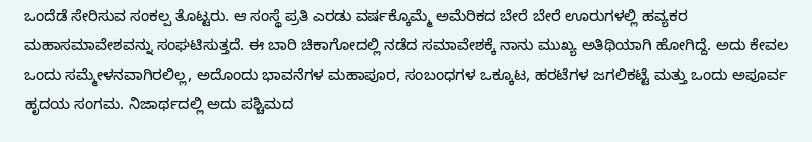ಒಂದೆಡೆ ಸೇರಿಸುವ ಸಂಕಲ್ಪ ತೊಟ್ಟರು. ಆ ಸಂಸ್ಥೆ ಪ್ರತಿ ಎರಡು ವರ್ಷಕ್ಕೊಮ್ಮೆ ಅಮೆರಿಕದ ಬೇರೆ ಬೇರೆ ಊರುಗಳಲ್ಲಿ ಹವ್ಯಕರ ಮಹಾಸಮಾವೇಶವನ್ನು ಸಂಘಟಿಸುತ್ತದೆ. ಈ ಬಾರಿ ಚಿಕಾಗೋದಲ್ಲಿ ನಡೆದ ಸಮಾವೇಶಕ್ಕೆ ನಾನು ಮುಖ್ಯ ಅತಿಥಿಯಾಗಿ ಹೋಗಿದ್ದೆ. ಅದು ಕೇವಲ ಒಂದು ಸಮ್ಮೇಳನವಾಗಿರಲಿಲ್ಲ, ಅದೊಂದು ಭಾವನೆಗಳ ಮಹಾಪೂರ, ಸಂಬಂಧಗಳ ಒಕ್ಕೂಟ, ಹರಟೆಗಳ ಜಗಲಿಕಟ್ಟೆ ಮತ್ತು ಒಂದು ಅಪೂರ್ವ ಹೃದಯ ಸಂಗಮ. ನಿಜಾರ್ಥದಲ್ಲಿ ಅದು ಪಶ್ಚಿಮದ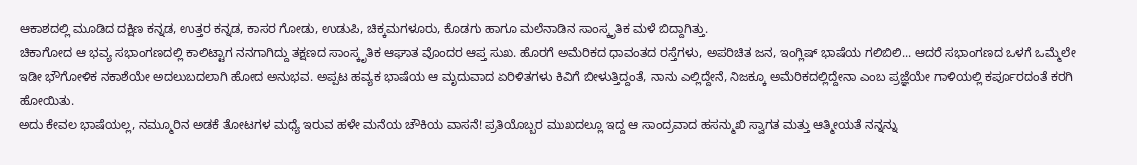ಆಕಾಶದಲ್ಲಿ ಮೂಡಿದ ದಕ್ಷಿಣ ಕನ್ನಡ, ಉತ್ತರ ಕನ್ನಡ, ಕಾಸರ ಗೋಡು, ಉಡುಪಿ, ಚಿಕ್ಕಮಗಳೂರು, ಕೊಡಗು ಹಾಗೂ ಮಲೆನಾಡಿನ ಸಾಂಸ್ಕೃತಿಕ ಮಳೆ ಬಿದ್ದಾಗಿತ್ತು.
ಚಿಕಾಗೋದ ಆ ಭವ್ಯ ಸಭಾಂಗಣದಲ್ಲಿ ಕಾಲಿಟ್ಟಾಗ ನನಗಾಗಿದ್ದು ತಕ್ಷಣದ ಸಾಂಸ್ಕೃತಿಕ ಆಘಾತ ವೊಂದರ ಆಪ್ತ ಸುಖ. ಹೊರಗೆ ಅಮೆರಿಕದ ಧಾವಂತದ ರಸ್ತೆಗಳು, ಅಪರಿಚಿತ ಜನ, ಇಂಗ್ಲಿಷ್ ಭಾಷೆಯ ಗಲಿಬಿಲಿ... ಆದರೆ ಸಭಾಂಗಣದ ಒಳಗೆ ಒಮ್ಮೆಲೇ ಇಡೀ ಭೌಗೋಳಿಕ ನಕಾಶೆಯೇ ಅದಲುಬದಲಾಗಿ ಹೋದ ಅನುಭವ. ಅಪ್ಪಟ ಹವ್ಯಕ ಭಾಷೆಯ ಆ ಮೃದುವಾದ ಏರಿಳಿತಗಳು ಕಿವಿಗೆ ಬೀಳುತ್ತಿದ್ದಂತೆ, ನಾನು ಎಲ್ಲಿದ್ದೇನೆ, ನಿಜಕ್ಕೂ ಅಮೆರಿಕದಲ್ಲಿದ್ದೇನಾ ಎಂಬ ಪ್ರಜ್ಞೆಯೇ ಗಾಳಿಯಲ್ಲಿ ಕರ್ಪೂರದಂತೆ ಕರಗಿ ಹೋಯಿತು.
ಅದು ಕೇವಲ ಭಾಷೆಯಲ್ಲ, ನಮ್ಮೂರಿನ ಅಡಕೆ ತೋಟಗಳ ಮಧ್ಯೆ ಇರುವ ಹಳೇ ಮನೆಯ ಚೌಕಿಯ ವಾಸನೆ! ಪ್ರತಿಯೊಬ್ಬರ ಮುಖದಲ್ಲೂ ಇದ್ದ ಆ ಸಾಂದ್ರವಾದ ಹಸನ್ಮುಖಿ ಸ್ವಾಗತ ಮತ್ತು ಆತ್ಮೀಯತೆ ನನ್ನನ್ನು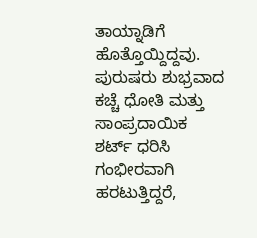ತಾಯ್ನಾಡಿಗೆ ಹೊತ್ತೊಯ್ದಿದ್ದವು. ಪುರುಷರು ಶುಭ್ರವಾದ ಕಚ್ಚೆ ಧೋತಿ ಮತ್ತು ಸಾಂಪ್ರದಾಯಿಕ ಶರ್ಟ್ ಧರಿಸಿ ಗಂಭೀರವಾಗಿ ಹರಟುತ್ತಿದ್ದರೆ,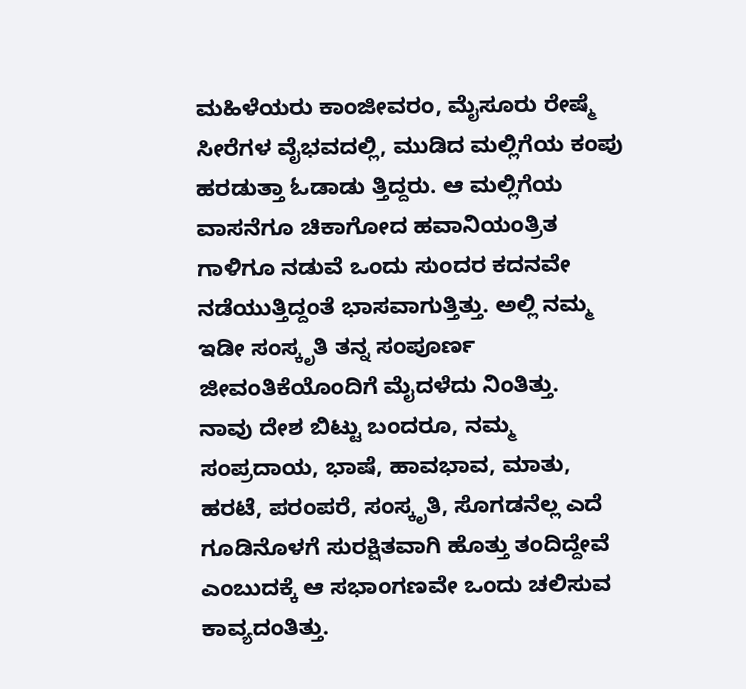ಮಹಿಳೆಯರು ಕಾಂಜೀವರಂ, ಮೈಸೂರು ರೇಷ್ಮೆ ಸೀರೆಗಳ ವೈಭವದಲ್ಲಿ, ಮುಡಿದ ಮಲ್ಲಿಗೆಯ ಕಂಪು ಹರಡುತ್ತಾ ಓಡಾಡು ತ್ತಿದ್ದರು. ಆ ಮಲ್ಲಿಗೆಯ ವಾಸನೆಗೂ ಚಿಕಾಗೋದ ಹವಾನಿಯಂತ್ರಿತ ಗಾಳಿಗೂ ನಡುವೆ ಒಂದು ಸುಂದರ ಕದನವೇ ನಡೆಯುತ್ತಿದ್ದಂತೆ ಭಾಸವಾಗುತ್ತಿತ್ತು. ಅಲ್ಲಿ ನಮ್ಮ ಇಡೀ ಸಂಸ್ಕೃತಿ ತನ್ನ ಸಂಪೂರ್ಣ ಜೀವಂತಿಕೆಯೊಂದಿಗೆ ಮೈದಳೆದು ನಿಂತಿತ್ತು.
ನಾವು ದೇಶ ಬಿಟ್ಟು ಬಂದರೂ, ನಮ್ಮ ಸಂಪ್ರದಾಯ, ಭಾಷೆ, ಹಾವಭಾವ, ಮಾತು, ಹರಟೆ, ಪರಂಪರೆ, ಸಂಸ್ಕೃತಿ, ಸೊಗಡನೆಲ್ಲ ಎದೆ ಗೂಡಿನೊಳಗೆ ಸುರಕ್ಷಿತವಾಗಿ ಹೊತ್ತು ತಂದಿದ್ದೇವೆ ಎಂಬುದಕ್ಕೆ ಆ ಸಭಾಂಗಣವೇ ಒಂದು ಚಲಿಸುವ ಕಾವ್ಯದಂತಿತ್ತು.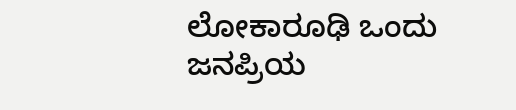ಲೋಕಾರೂಢಿ ಒಂದು ಜನಪ್ರಿಯ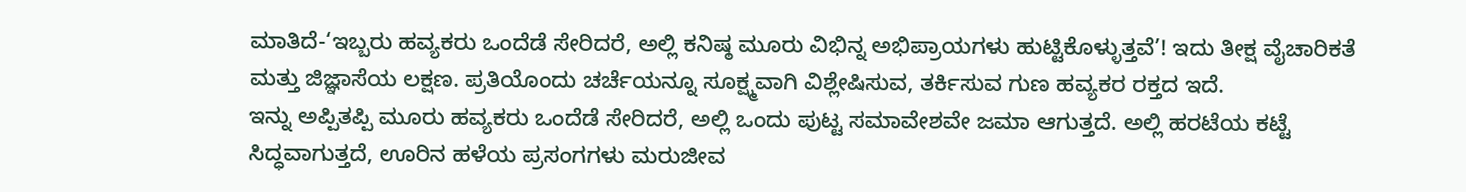ಮಾತಿದೆ-‘ಇಬ್ಬರು ಹವ್ಯಕರು ಒಂದೆಡೆ ಸೇರಿದರೆ, ಅಲ್ಲಿ ಕನಿಷ್ಠ ಮೂರು ವಿಭಿನ್ನ ಅಭಿಪ್ರಾಯಗಳು ಹುಟ್ಟಿಕೊಳ್ಳುತ್ತವೆ’! ಇದು ತೀಕ್ಷ ವೈಚಾರಿಕತೆ ಮತ್ತು ಜಿಜ್ಞಾಸೆಯ ಲಕ್ಷಣ. ಪ್ರತಿಯೊಂದು ಚರ್ಚೆಯನ್ನೂ ಸೂಕ್ಷ್ಮವಾಗಿ ವಿಶ್ಲೇಷಿಸುವ, ತರ್ಕಿಸುವ ಗುಣ ಹವ್ಯಕರ ರಕ್ತದ ಇದೆ.
ಇನ್ನು ಅಪ್ಪಿತಪ್ಪಿ ಮೂರು ಹವ್ಯಕರು ಒಂದೆಡೆ ಸೇರಿದರೆ, ಅಲ್ಲಿ ಒಂದು ಪುಟ್ಟ ಸಮಾವೇಶವೇ ಜಮಾ ಆಗುತ್ತದೆ. ಅಲ್ಲಿ ಹರಟೆಯ ಕಟ್ಟೆ ಸಿದ್ಧವಾಗುತ್ತದೆ, ಊರಿನ ಹಳೆಯ ಪ್ರಸಂಗಗಳು ಮರುಜೀವ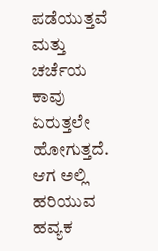ಪಡೆಯುತ್ತವೆ ಮತ್ತು ಚರ್ಚೆಯ ಕಾವು ಏರುತ್ತಲೇ ಹೋಗುತ್ತದೆ. ಆಗ ಅಲ್ಲಿ ಹರಿಯುವ ಹವ್ಯಕ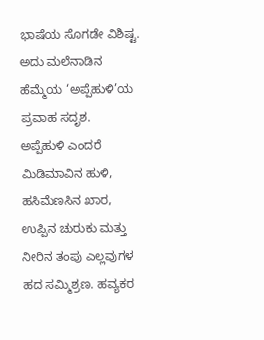ಭಾಷೆಯ ಸೊಗಡೇ ವಿಶಿಷ್ಟ. ಅದು ಮಲೆನಾಡಿನ ಹೆಮ್ಮೆಯ ‘ಅಪ್ಪೆಹುಳಿ’ಯ ಪ್ರವಾಹ ಸದೃಶ.
ಅಪ್ಪೆಹುಳಿ ಎಂದರೆ ಮಿಡಿಮಾವಿನ ಹುಳಿ, ಹಸಿಮೆಣಸಿನ ಖಾರ, ಉಪ್ಪಿನ ಚುರುಕು ಮತ್ತು ನೀರಿನ ತಂಪು ಎಲ್ಲವುಗಳ ಹದ ಸಮ್ಮಿಶ್ರಣ. ಹವ್ಯಕರ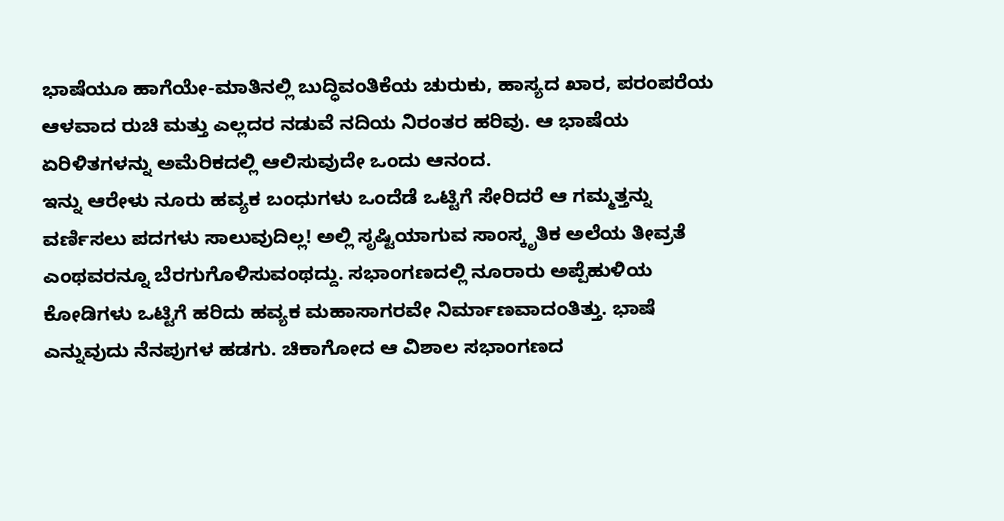ಭಾಷೆಯೂ ಹಾಗೆಯೇ-ಮಾತಿನಲ್ಲಿ ಬುದ್ಧಿವಂತಿಕೆಯ ಚುರುಕು, ಹಾಸ್ಯದ ಖಾರ, ಪರಂಪರೆಯ ಆಳವಾದ ರುಚಿ ಮತ್ತು ಎಲ್ಲದರ ನಡುವೆ ನದಿಯ ನಿರಂತರ ಹರಿವು. ಆ ಭಾಷೆಯ ಏರಿಳಿತಗಳನ್ನು ಅಮೆರಿಕದಲ್ಲಿ ಆಲಿಸುವುದೇ ಒಂದು ಆನಂದ.
ಇನ್ನು ಆರೇಳು ನೂರು ಹವ್ಯಕ ಬಂಧುಗಳು ಒಂದೆಡೆ ಒಟ್ಟಿಗೆ ಸೇರಿದರೆ ಆ ಗಮ್ಮತ್ತನ್ನು ವರ್ಣಿಸಲು ಪದಗಳು ಸಾಲುವುದಿಲ್ಲ! ಅಲ್ಲಿ ಸೃಷ್ಟಿಯಾಗುವ ಸಾಂಸ್ಕೃತಿಕ ಅಲೆಯ ತೀವ್ರತೆ ಎಂಥವರನ್ನೂ ಬೆರಗುಗೊಳಿಸುವಂಥದ್ದು. ಸಭಾಂಗಣದಲ್ಲಿ ನೂರಾರು ಅಪ್ಪೆಹುಳಿಯ ಕೋಡಿಗಳು ಒಟ್ಟಿಗೆ ಹರಿದು ಹವ್ಯಕ ಮಹಾಸಾಗರವೇ ನಿರ್ಮಾಣವಾದಂತಿತ್ತು. ಭಾಷೆ ಎನ್ನುವುದು ನೆನಪುಗಳ ಹಡಗು. ಚಿಕಾಗೋದ ಆ ವಿಶಾಲ ಸಭಾಂಗಣದ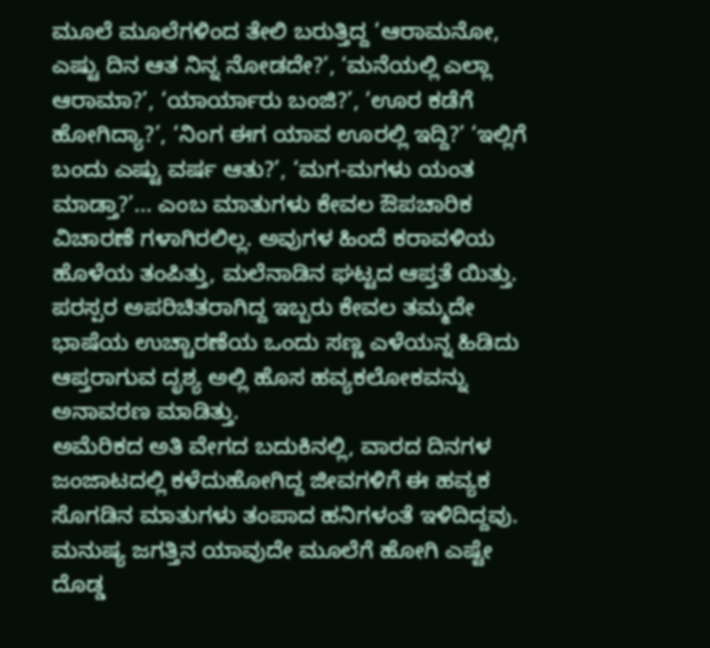ಮೂಲೆ ಮೂಲೆಗಳಿಂದ ತೇಲಿ ಬರುತ್ತಿದ್ದ ‘ಆರಾಮನೋ, ಎಷ್ಟು ದಿನ ಆತ ನಿನ್ನ ನೋಡದೇ?’, ‘ಮನೆಯಲ್ಲಿ ಎಲ್ಲಾ ಆರಾಮಾ?’, ‘ಯಾರ್ಯಾರು ಬಂಜಿ?’, ‘ಊರ ಕಡೆಗೆ ಹೋಗಿದ್ಯಾ?’, ‘ನಿಂಗ ಈಗ ಯಾವ ಊರಲ್ಲಿ ಇದ್ದಿ?’ ‘ಇಲ್ಲಿಗೆ ಬಂದು ಎಷ್ಟು ವರ್ಷ ಆತು?’, ‘ಮಗ-ಮಗಳು ಯಂತ ಮಾಡ್ತಾ?’... ಎಂಬ ಮಾತುಗಳು ಕೇವಲ ಔಪಚಾರಿಕ ವಿಚಾರಣೆ ಗಳಾಗಿರಲಿಲ್ಲ. ಅವುಗಳ ಹಿಂದೆ ಕರಾವಳಿಯ ಹೊಳೆಯ ತಂಪಿತ್ತು, ಮಲೆನಾಡಿನ ಘಟ್ಟದ ಆಪ್ತತೆ ಯಿತ್ತು. ಪರಸ್ಪರ ಅಪರಿಚಿತರಾಗಿದ್ದ ಇಬ್ಬರು ಕೇವಲ ತಮ್ಮದೇ ಭಾಷೆಯ ಉಚ್ಚಾರಣೆಯ ಒಂದು ಸಣ್ಣ ಎಳೆಯನ್ನ ಹಿಡಿದು ಆಪ್ತರಾಗುವ ದೃಶ್ಯ ಅಲ್ಲಿ ಹೊಸ ಹವ್ಯಕಲೋಕವನ್ನು ಅನಾವರಣ ಮಾಡಿತ್ತು.
ಅಮೆರಿಕದ ಅತಿ ವೇಗದ ಬದುಕಿನಲ್ಲಿ, ವಾರದ ದಿನಗಳ ಜಂಜಾಟದಲ್ಲಿ ಕಳೆದುಹೋಗಿದ್ದ ಜೀವಗಳಿಗೆ ಈ ಹವ್ಯಕ ಸೊಗಡಿನ ಮಾತುಗಳು ತಂಪಾದ ಹನಿಗಳಂತೆ ಇಳಿದಿದ್ದವು. ಮನುಷ್ಯ ಜಗತ್ತಿನ ಯಾವುದೇ ಮೂಲೆಗೆ ಹೋಗಿ ಎಷ್ಟೇ ದೊಡ್ಡ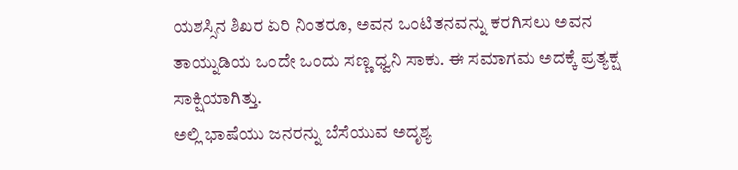ಯಶಸ್ಸಿನ ಶಿಖರ ಏರಿ ನಿಂತರೂ, ಅವನ ಒಂಟಿತನವನ್ನು ಕರಗಿಸಲು ಅವನ ತಾಯ್ನುಡಿಯ ಒಂದೇ ಒಂದು ಸಣ್ಣ ಧ್ವನಿ ಸಾಕು. ಈ ಸಮಾಗಮ ಅದಕ್ಕೆ ಪ್ರತ್ಯಕ್ಷ ಸಾಕ್ಷಿಯಾಗಿತ್ತು.
ಅಲ್ಲಿ ಭಾಷೆಯು ಜನರನ್ನು ಬೆಸೆಯುವ ಅದೃಶ್ಯ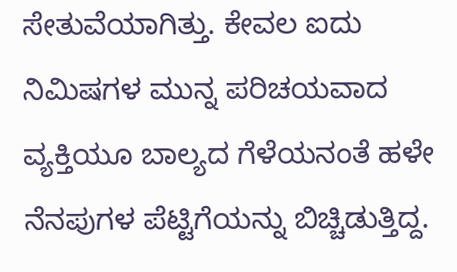ಸೇತುವೆಯಾಗಿತ್ತು. ಕೇವಲ ಐದು ನಿಮಿಷಗಳ ಮುನ್ನ ಪರಿಚಯವಾದ ವ್ಯಕ್ತಿಯೂ ಬಾಲ್ಯದ ಗೆಳೆಯನಂತೆ ಹಳೇ ನೆನಪುಗಳ ಪೆಟ್ಟಿಗೆಯನ್ನು ಬಿಚ್ಚಿಡುತ್ತಿದ್ದ.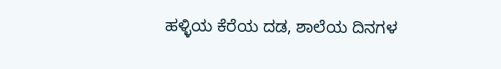ಹಳ್ಳಿಯ ಕೆರೆಯ ದಡ, ಶಾಲೆಯ ದಿನಗಳ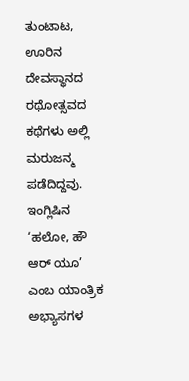ತುಂಟಾಟ, ಊರಿನ ದೇವಸ್ಥಾನದ ರಥೋತ್ಸವದ ಕಥೆಗಳು ಅಲ್ಲಿ ಮರುಜನ್ಮ ಪಡೆದಿದ್ದವು. ಇಂಗ್ಲಿಷಿನ ‘ಹಲೋ, ಹೌ ಆರ್ ಯೂ’ ಎಂಬ ಯಾಂತ್ರಿಕ ಅಭ್ಯಾಸಗಳ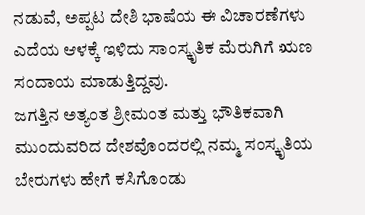ನಡುವೆ, ಅಪ್ಪಟ ದೇಶಿ ಭಾಷೆಯ ಈ ವಿಚಾರಣೆಗಳು ಎದೆಯ ಆಳಕ್ಕೆ ಇಳಿದು ಸಾಂಸ್ಕೃತಿಕ ಮೆರುಗಿಗೆ ಋಣ ಸಂದಾಯ ಮಾಡುತ್ತಿದ್ದವು.
ಜಗತ್ತಿನ ಅತ್ಯಂತ ಶ್ರೀಮಂತ ಮತ್ತು ಭೌತಿಕವಾಗಿ ಮುಂದುವರಿದ ದೇಶವೊಂದರಲ್ಲಿ ನಮ್ಮ ಸಂಸ್ಕೃತಿಯ ಬೇರುಗಳು ಹೇಗೆ ಕಸಿಗೊಂಡು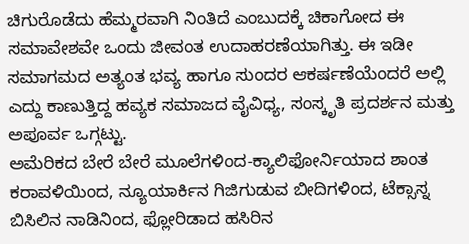ಚಿಗುರೊಡೆದು ಹೆಮ್ಮರವಾಗಿ ನಿಂತಿದೆ ಎಂಬುದಕ್ಕೆ ಚಿಕಾಗೋದ ಈ ಸಮಾವೇಶವೇ ಒಂದು ಜೀವಂತ ಉದಾಹರಣೆಯಾಗಿತ್ತು. ಈ ಇಡೀ ಸಮಾಗಮದ ಅತ್ಯಂತ ಭವ್ಯ ಹಾಗೂ ಸುಂದರ ಆಕರ್ಷಣೆಯೆಂದರೆ ಅಲ್ಲಿ ಎದ್ದು ಕಾಣುತ್ತಿದ್ದ ಹವ್ಯಕ ಸಮಾಜದ ವೈವಿಧ್ಯ, ಸಂಸ್ಕೃತಿ ಪ್ರದರ್ಶನ ಮತ್ತು ಅಪೂರ್ವ ಒಗ್ಗಟ್ಟು.
ಅಮೆರಿಕದ ಬೇರೆ ಬೇರೆ ಮೂಲೆಗಳಿಂದ-ಕ್ಯಾಲಿಫೋರ್ನಿಯಾದ ಶಾಂತ ಕರಾವಳಿಯಿಂದ, ನ್ಯೂಯಾರ್ಕಿನ ಗಿಜಿಗುಡುವ ಬೀದಿಗಳಿಂದ, ಟೆಕ್ಸಾಸ್ನ ಬಿಸಿಲಿನ ನಾಡಿನಿಂದ, ಫ್ಲೋರಿಡಾದ ಹಸಿರಿನ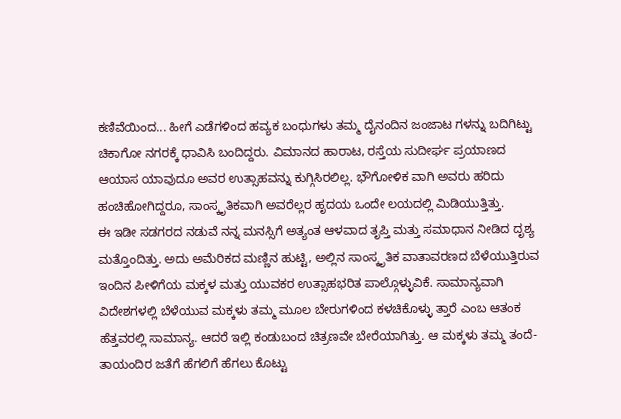ಕಣಿವೆಯಿಂದ... ಹೀಗೆ ಎಡೆಗಳಿಂದ ಹವ್ಯಕ ಬಂಧುಗಳು ತಮ್ಮ ದೈನಂದಿನ ಜಂಜಾಟ ಗಳನ್ನು ಬದಿಗಿಟ್ಟು ಚಿಕಾಗೋ ನಗರಕ್ಕೆ ಧಾವಿಸಿ ಬಂದಿದ್ದರು. ವಿಮಾನದ ಹಾರಾಟ, ರಸ್ತೆಯ ಸುದೀರ್ಘ ಪ್ರಯಾಣದ ಆಯಾಸ ಯಾವುದೂ ಅವರ ಉತ್ಸಾಹವನ್ನು ಕುಗ್ಗಿಸಿರಲಿಲ್ಲ. ಭೌಗೋಳಿಕ ವಾಗಿ ಅವರು ಹರಿದು ಹಂಚಿಹೋಗಿದ್ದರೂ, ಸಾಂಸ್ಕೃತಿಕವಾಗಿ ಅವರೆಲ್ಲರ ಹೃದಯ ಒಂದೇ ಲಯದಲ್ಲಿ ಮಿಡಿಯುತ್ತಿತ್ತು.
ಈ ಇಡೀ ಸಡಗರದ ನಡುವೆ ನನ್ನ ಮನಸ್ಸಿಗೆ ಅತ್ಯಂತ ಆಳವಾದ ತೃಪ್ತಿ ಮತ್ತು ಸಮಾಧಾನ ನೀಡಿದ ದೃಶ್ಯ ಮತ್ತೊಂದಿತ್ತು. ಅದು ಅಮೆರಿಕದ ಮಣ್ಣಿನ ಹುಟ್ಟಿ, ಅಲ್ಲಿನ ಸಾಂಸ್ಕೃತಿಕ ವಾತಾವರಣದ ಬೆಳೆಯುತ್ತಿರುವ ಇಂದಿನ ಪೀಳಿಗೆಯ ಮಕ್ಕಳ ಮತ್ತು ಯುವಕರ ಉತ್ಸಾಹಭರಿತ ಪಾಲ್ಗೊಳ್ಳುವಿಕೆ. ಸಾಮಾನ್ಯವಾಗಿ ವಿದೇಶಗಳಲ್ಲಿ ಬೆಳೆಯುವ ಮಕ್ಕಳು ತಮ್ಮ ಮೂಲ ಬೇರುಗಳಿಂದ ಕಳಚಿಕೊಳ್ಳು ತ್ತಾರೆ ಎಂಬ ಆತಂಕ ಹೆತ್ತವರಲ್ಲಿ ಸಾಮಾನ್ಯ. ಆದರೆ ಇಲ್ಲಿ ಕಂಡುಬಂದ ಚಿತ್ರಣವೇ ಬೇರೆಯಾಗಿತ್ತು. ಆ ಮಕ್ಕಳು ತಮ್ಮ ತಂದೆ-ತಾಯಂದಿರ ಜತೆಗೆ ಹೆಗಲಿಗೆ ಹೆಗಲು ಕೊಟ್ಟು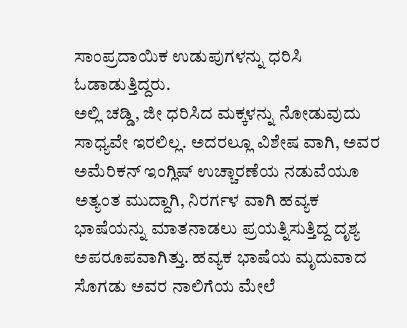ಸಾಂಪ್ರದಾಯಿಕ ಉಡುಪುಗಳನ್ನು ಧರಿಸಿ ಓಡಾಡುತ್ತಿದ್ದರು.
ಅಲ್ಲಿ ಚಡ್ಡಿ, ಜೀ ಧರಿಸಿದ ಮಕ್ಕಳನ್ನು ನೋಡುವುದು ಸಾಧ್ಯವೇ ಇರಲಿಲ್ಲ. ಅದರಲ್ಲೂ ವಿಶೇಷ ವಾಗಿ, ಅವರ ಅಮೆರಿಕನ್ ಇಂಗ್ಲಿಷ್ ಉಚ್ಚಾರಣೆಯ ನಡುವೆಯೂ ಅತ್ಯಂತ ಮುದ್ದಾಗಿ, ನಿರರ್ಗಳ ವಾಗಿ ಹವ್ಯಕ ಭಾಷೆಯನ್ನು ಮಾತನಾಡಲು ಪ್ರಯತ್ನಿಸುತ್ತಿದ್ದ ದೃಶ್ಯ ಅಪರೂಪವಾಗಿತ್ತು. ಹವ್ಯಕ ಭಾಷೆಯ ಮೃದುವಾದ ಸೊಗಡು ಅವರ ನಾಲಿಗೆಯ ಮೇಲೆ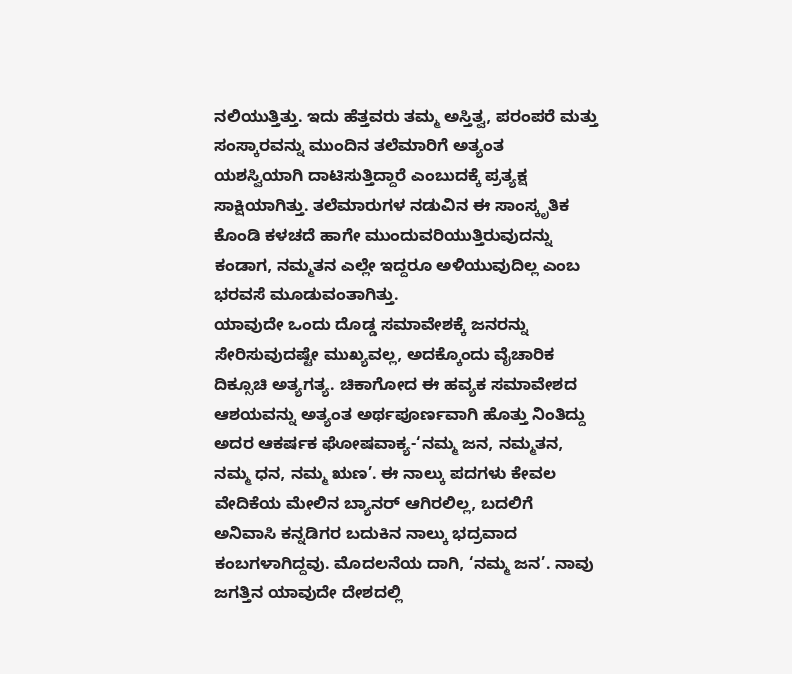ನಲಿಯುತ್ತಿತ್ತು. ಇದು ಹೆತ್ತವರು ತಮ್ಮ ಅಸ್ತಿತ್ವ, ಪರಂಪರೆ ಮತ್ತು ಸಂಸ್ಕಾರವನ್ನು ಮುಂದಿನ ತಲೆಮಾರಿಗೆ ಅತ್ಯಂತ ಯಶಸ್ವಿಯಾಗಿ ದಾಟಿಸುತ್ತಿದ್ದಾರೆ ಎಂಬುದಕ್ಕೆ ಪ್ರತ್ಯಕ್ಷ ಸಾಕ್ಷಿಯಾಗಿತ್ತು. ತಲೆಮಾರುಗಳ ನಡುವಿನ ಈ ಸಾಂಸ್ಕೃತಿಕ ಕೊಂಡಿ ಕಳಚದೆ ಹಾಗೇ ಮುಂದುವರಿಯುತ್ತಿರುವುದನ್ನು ಕಂಡಾಗ, ನಮ್ಮತನ ಎಲ್ಲೇ ಇದ್ದರೂ ಅಳಿಯುವುದಿಲ್ಲ ಎಂಬ ಭರವಸೆ ಮೂಡುವಂತಾಗಿತ್ತು.
ಯಾವುದೇ ಒಂದು ದೊಡ್ಡ ಸಮಾವೇಶಕ್ಕೆ ಜನರನ್ನು ಸೇರಿಸುವುದಷ್ಟೇ ಮುಖ್ಯವಲ್ಲ, ಅದಕ್ಕೊಂದು ವೈಚಾರಿಕ ದಿಕ್ಸೂಚಿ ಅತ್ಯಗತ್ಯ. ಚಿಕಾಗೋದ ಈ ಹವ್ಯಕ ಸಮಾವೇಶದ ಆಶಯವನ್ನು ಅತ್ಯಂತ ಅರ್ಥಪೂರ್ಣವಾಗಿ ಹೊತ್ತು ನಿಂತಿದ್ದು ಅದರ ಆಕರ್ಷಕ ಘೋಷವಾಕ್ಯ-‘ನಮ್ಮ ಜನ, ನಮ್ಮತನ, ನಮ್ಮ ಧನ, ನಮ್ಮ ಋಣ’. ಈ ನಾಲ್ಕು ಪದಗಳು ಕೇವಲ ವೇದಿಕೆಯ ಮೇಲಿನ ಬ್ಯಾನರ್ ಆಗಿರಲಿಲ್ಲ, ಬದಲಿಗೆ ಅನಿವಾಸಿ ಕನ್ನಡಿಗರ ಬದುಕಿನ ನಾಲ್ಕು ಭದ್ರವಾದ ಕಂಬಗಳಾಗಿದ್ದವು. ಮೊದಲನೆಯ ದಾಗಿ, ‘ನಮ್ಮ ಜನ’. ನಾವು ಜಗತ್ತಿನ ಯಾವುದೇ ದೇಶದಲ್ಲಿ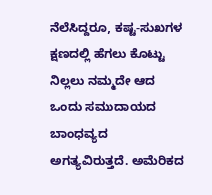ನೆಲೆಸಿದ್ದರೂ, ಕಷ್ಟ-ಸುಖಗಳ ಕ್ಷಣದಲ್ಲಿ ಹೆಗಲು ಕೊಟ್ಟು ನಿಲ್ಲಲು ನಮ್ಮದೇ ಆದ ಒಂದು ಸಮುದಾಯದ ಬಾಂಧವ್ಯದ ಅಗತ್ಯವಿರುತ್ತದೆ. ಅಮೆರಿಕದ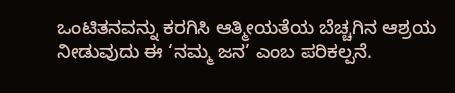ಒಂಟಿತನವನ್ನು ಕರಗಿಸಿ ಆತ್ಮೀಯತೆಯ ಬೆಚ್ಚಗಿನ ಆಶ್ರಯ ನೀಡುವುದು ಈ ‘ನಮ್ಮ ಜನ’ ಎಂಬ ಪರಿಕಲ್ಪನೆ.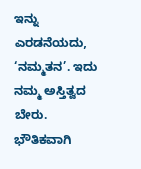ಇನ್ನು ಎರಡನೆಯದು, ‘ನಮ್ಮತನ’. ಇದು ನಮ್ಮ ಅಸ್ತಿತ್ವದ ಬೇರು. ಭೌತಿಕವಾಗಿ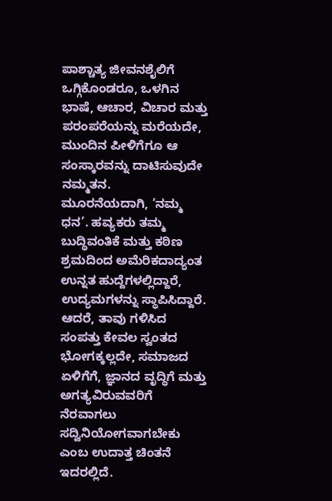ಪಾಶ್ಚಾತ್ಯ ಜೀವನಶೈಲಿಗೆ ಒಗ್ಗಿಕೊಂಡರೂ, ಒಳಗಿನ ಭಾಷೆ, ಆಚಾರ, ವಿಚಾರ ಮತ್ತು ಪರಂಪರೆಯನ್ನು ಮರೆಯದೇ, ಮುಂದಿನ ಪೀಳಿಗೆಗೂ ಆ ಸಂಸ್ಕಾರವನ್ನು ದಾಟಿಸುವುದೇ ನಮ್ಮತನ.
ಮೂರನೆಯದಾಗಿ, ‘ನಮ್ಮ ಧನ’. ಹವ್ಯಕರು ತಮ್ಮ ಬುದ್ಧಿವಂತಿಕೆ ಮತ್ತು ಕಠಿಣ ಶ್ರಮದಿಂದ ಅಮೆರಿಕದಾದ್ಯಂತ ಉನ್ನತ ಹುದ್ದೆಗಳಲ್ಲಿದ್ದಾರೆ, ಉದ್ಯಮಗಳನ್ನು ಸ್ಥಾಪಿಸಿದ್ದಾರೆ. ಆದರೆ, ತಾವು ಗಳಿಸಿದ ಸಂಪತ್ತು ಕೇವಲ ಸ್ವಂತದ ಭೋಗಕ್ಕಲ್ಲದೇ, ಸಮಾಜದ ಏಳಿಗೆಗೆ, ಜ್ಞಾನದ ವೃದ್ಧಿಗೆ ಮತ್ತು ಅಗತ್ಯವಿರುವವರಿಗೆ ನೆರವಾಗಲು ಸದ್ವಿನಿಯೋಗವಾಗಬೇಕು ಎಂಬ ಉದಾತ್ತ ಚಿಂತನೆ ಇದರಲ್ಲಿದೆ.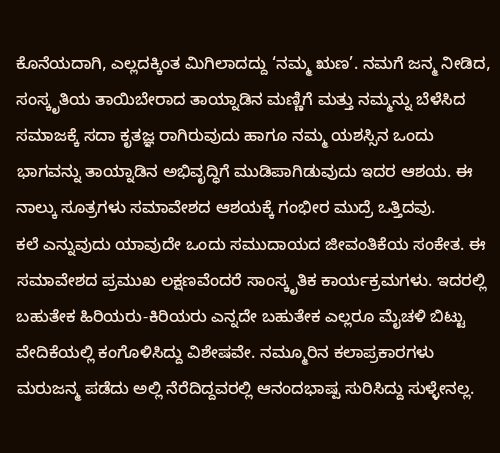ಕೊನೆಯದಾಗಿ, ಎಲ್ಲದಕ್ಕಿಂತ ಮಿಗಿಲಾದದ್ದು ‘ನಮ್ಮ ಋಣ’. ನಮಗೆ ಜನ್ಮ ನೀಡಿದ, ಸಂಸ್ಕೃತಿಯ ತಾಯಿಬೇರಾದ ತಾಯ್ನಾಡಿನ ಮಣ್ಣಿಗೆ ಮತ್ತು ನಮ್ಮನ್ನು ಬೆಳೆಸಿದ ಸಮಾಜಕ್ಕೆ ಸದಾ ಕೃತಜ್ಞ ರಾಗಿರುವುದು ಹಾಗೂ ನಮ್ಮ ಯಶಸ್ಸಿನ ಒಂದು ಭಾಗವನ್ನು ತಾಯ್ನಾಡಿನ ಅಭಿವೃದ್ಧಿಗೆ ಮುಡಿಪಾಗಿಡುವುದು ಇದರ ಆಶಯ. ಈ ನಾಲ್ಕು ಸೂತ್ರಗಳು ಸಮಾವೇಶದ ಆಶಯಕ್ಕೆ ಗಂಭೀರ ಮುದ್ರೆ ಒತ್ತಿದವು.
ಕಲೆ ಎನ್ನುವುದು ಯಾವುದೇ ಒಂದು ಸಮುದಾಯದ ಜೀವಂತಿಕೆಯ ಸಂಕೇತ. ಈ ಸಮಾವೇಶದ ಪ್ರಮುಖ ಲಕ್ಷಣವೆಂದರೆ ಸಾಂಸ್ಕೃತಿಕ ಕಾರ್ಯಕ್ರಮಗಳು. ಇದರಲ್ಲಿ ಬಹುತೇಕ ಹಿರಿಯರು-ಕಿರಿಯರು ಎನ್ನದೇ ಬಹುತೇಕ ಎಲ್ಲರೂ ಮೈಚಳಿ ಬಿಟ್ಟು ವೇದಿಕೆಯಲ್ಲಿ ಕಂಗೊಳಿಸಿದ್ದು ವಿಶೇಷವೇ. ನಮ್ಮೂರಿನ ಕಲಾಪ್ರಕಾರಗಳು ಮರುಜನ್ಮ ಪಡೆದು ಅಲ್ಲಿ ನೆರೆದಿದ್ದವರಲ್ಲಿ ಆನಂದಭಾಷ್ಪ ಸುರಿಸಿದ್ದು ಸುಳ್ಳೇನಲ್ಲ.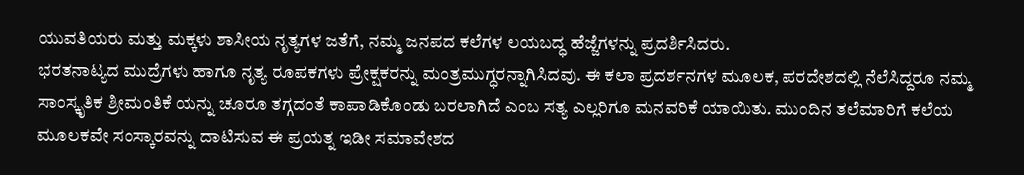ಯುವತಿಯರು ಮತ್ತು ಮಕ್ಕಳು ಶಾಸೀಯ ನೃತ್ಯಗಳ ಜತೆಗೆ, ನಮ್ಮ ಜನಪದ ಕಲೆಗಳ ಲಯಬದ್ಧ ಹೆಜ್ಜೆಗಳನ್ನು ಪ್ರದರ್ಶಿಸಿದರು.
ಭರತನಾಟ್ಯದ ಮುದ್ರೆಗಳು ಹಾಗೂ ನೃತ್ಯ ರೂಪಕಗಳು ಪ್ರೇಕ್ಷಕರನ್ನು ಮಂತ್ರಮುಗ್ಧರನ್ನಾಗಿಸಿದವು. ಈ ಕಲಾ ಪ್ರದರ್ಶನಗಳ ಮೂಲಕ, ಪರದೇಶದಲ್ಲಿ ನೆಲೆಸಿದ್ದರೂ ನಮ್ಮ ಸಾಂಸ್ಕೃತಿಕ ಶ್ರೀಮಂತಿಕೆ ಯನ್ನು ಚೂರೂ ತಗ್ಗದಂತೆ ಕಾಪಾಡಿಕೊಂಡು ಬರಲಾಗಿದೆ ಎಂಬ ಸತ್ಯ ಎಲ್ಲರಿಗೂ ಮನವರಿಕೆ ಯಾಯಿತು. ಮುಂದಿನ ತಲೆಮಾರಿಗೆ ಕಲೆಯ ಮೂಲಕವೇ ಸಂಸ್ಕಾರವನ್ನು ದಾಟಿಸುವ ಈ ಪ್ರಯತ್ನ ಇಡೀ ಸಮಾವೇಶದ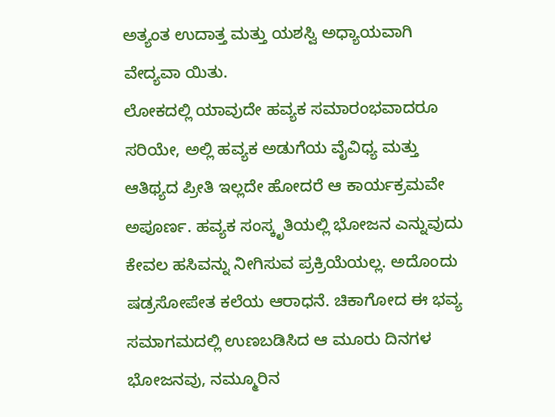ಅತ್ಯಂತ ಉದಾತ್ತ ಮತ್ತು ಯಶಸ್ವಿ ಅಧ್ಯಾಯವಾಗಿ ವೇದ್ಯವಾ ಯಿತು.
ಲೋಕದಲ್ಲಿ ಯಾವುದೇ ಹವ್ಯಕ ಸಮಾರಂಭವಾದರೂ ಸರಿಯೇ, ಅಲ್ಲಿ ಹವ್ಯಕ ಅಡುಗೆಯ ವೈವಿಧ್ಯ ಮತ್ತು ಆತಿಥ್ಯದ ಪ್ರೀತಿ ಇಲ್ಲದೇ ಹೋದರೆ ಆ ಕಾರ್ಯಕ್ರಮವೇ ಅಪೂರ್ಣ. ಹವ್ಯಕ ಸಂಸ್ಕೃತಿಯಲ್ಲಿ ಭೋಜನ ಎನ್ನುವುದು ಕೇವಲ ಹಸಿವನ್ನು ನೀಗಿಸುವ ಪ್ರಕ್ರಿಯೆಯಲ್ಲ. ಅದೊಂದು ಷಡ್ರಸೋಪೇತ ಕಲೆಯ ಆರಾಧನೆ. ಚಿಕಾಗೋದ ಈ ಭವ್ಯ ಸಮಾಗಮದಲ್ಲಿ ಉಣಬಡಿಸಿದ ಆ ಮೂರು ದಿನಗಳ ಭೋಜನವು, ನಮ್ಮೂರಿನ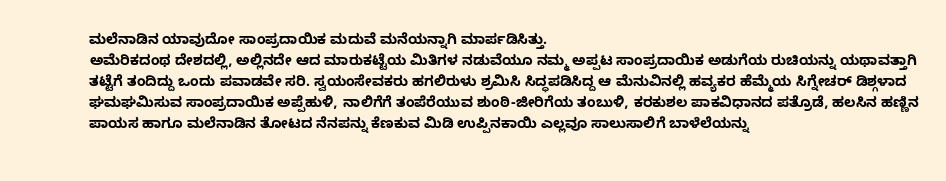ಮಲೆನಾಡಿನ ಯಾವುದೋ ಸಾಂಪ್ರದಾಯಿಕ ಮದುವೆ ಮನೆಯನ್ನಾಗಿ ಮಾರ್ಪಡಿಸಿತ್ತು.
ಅಮೆರಿಕದಂಥ ದೇಶದಲ್ಲಿ, ಅಲ್ಲಿನದೇ ಆದ ಮಾರುಕಟ್ಟೆಯ ಮಿತಿಗಳ ನಡುವೆಯೂ ನಮ್ಮ ಅಪ್ಪಟ ಸಾಂಪ್ರದಾಯಿಕ ಅಡುಗೆಯ ರುಚಿಯನ್ನು ಯಥಾವತ್ತಾಗಿ ತಟ್ಟೆಗೆ ತಂದಿದ್ದು ಒಂದು ಪವಾಡವೇ ಸರಿ. ಸ್ವಯಂಸೇವಕರು ಹಗಲಿರುಳು ಶ್ರಮಿಸಿ ಸಿದ್ಧಪಡಿಸಿದ್ದ ಆ ಮೆನುವಿನಲ್ಲಿ ಹವ್ಯಕರ ಹೆಮ್ಮೆಯ ಸಿಗ್ನೇಚರ್ ಡಿಶ್ಗಳಾದ ಘಮಘಮಿಸುವ ಸಾಂಪ್ರದಾಯಿಕ ಅಪ್ಪೆಹುಳಿ, ನಾಲಿಗೆಗೆ ತಂಪೆರೆಯುವ ಶುಂಠಿ-ಜೀರಿಗೆಯ ತಂಬುಳಿ, ಕರಕುಶಲ ಪಾಕವಿಧಾನದ ಪತ್ರೊಡೆ, ಹಲಸಿನ ಹಣ್ಣಿನ ಪಾಯಸ ಹಾಗೂ ಮಲೆನಾಡಿನ ತೋಟದ ನೆನಪನ್ನು ಕೆಣಕುವ ಮಿಡಿ ಉಪ್ಪಿನಕಾಯಿ ಎಲ್ಲವೂ ಸಾಲುಸಾಲಿಗೆ ಬಾಳೆಲೆಯನ್ನು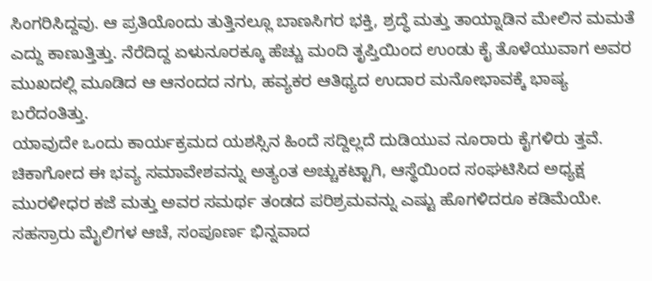ಸಿಂಗರಿಸಿದ್ದವು. ಆ ಪ್ರತಿಯೊಂದು ತುತ್ತಿನಲ್ಲೂ ಬಾಣಸಿಗರ ಭಕ್ತಿ, ಶ್ರದ್ಧೆ ಮತ್ತು ತಾಯ್ನಾಡಿನ ಮೇಲಿನ ಮಮತೆ ಎದ್ದು ಕಾಣುತ್ತಿತ್ತು. ನೆರೆದಿದ್ದ ಏಳುನೂರಕ್ಕೂ ಹೆಚ್ಚು ಮಂದಿ ತೃಪ್ತಿಯಿಂದ ಉಂಡು ಕೈ ತೊಳೆಯುವಾಗ ಅವರ ಮುಖದಲ್ಲಿ ಮೂಡಿದ ಆ ಆನಂದದ ನಗು, ಹವ್ಯಕರ ಆತಿಥ್ಯದ ಉದಾರ ಮನೋಭಾವಕ್ಕೆ ಭಾಷ್ಯ ಬರೆದಂತಿತ್ತು.
ಯಾವುದೇ ಒಂದು ಕಾರ್ಯಕ್ರಮದ ಯಶಸ್ಸಿನ ಹಿಂದೆ ಸದ್ದಿಲ್ಲದೆ ದುಡಿಯುವ ನೂರಾರು ಕೈಗಳಿರು ತ್ತವೆ. ಚಿಕಾಗೋದ ಈ ಭವ್ಯ ಸಮಾವೇಶವನ್ನು ಅತ್ಯಂತ ಅಚ್ಚುಕಟ್ಟಾಗಿ, ಆಸ್ಥೆಯಿಂದ ಸಂಘಟಿಸಿದ ಅಧ್ಯಕ್ಷ ಮುರಳೀಧರ ಕಜೆ ಮತ್ತು ಅವರ ಸಮರ್ಥ ತಂಡದ ಪರಿಶ್ರಮವನ್ನು ಎಷ್ಟು ಹೊಗಳಿದರೂ ಕಡಿಮೆಯೇ. ಸಹಸ್ರಾರು ಮೈಲಿಗಳ ಆಚೆ, ಸಂಪೂರ್ಣ ಭಿನ್ನವಾದ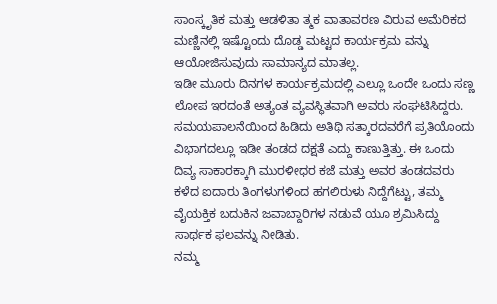ಸಾಂಸ್ಕೃತಿಕ ಮತ್ತು ಆಡಳಿತಾ ತ್ಮಕ ವಾತಾವರಣ ವಿರುವ ಅಮೆರಿಕದ ಮಣ್ಣಿನಲ್ಲಿ ಇಷ್ಟೊಂದು ದೊಡ್ಡ ಮಟ್ಟದ ಕಾರ್ಯಕ್ರಮ ವನ್ನು ಆಯೋಜಿಸುವುದು ಸಾಮಾನ್ಯದ ಮಾತಲ್ಲ.
ಇಡೀ ಮೂರು ದಿನಗಳ ಕಾರ್ಯಕ್ರಮದಲ್ಲಿ ಎಲ್ಲೂ ಒಂದೇ ಒಂದು ಸಣ್ಣ ಲೋಪ ಇರದಂತೆ ಅತ್ಯಂತ ವ್ಯವಸ್ಥಿತವಾಗಿ ಅವರು ಸಂಘಟಿಸಿದ್ದರು. ಸಮಯಪಾಲನೆಯಿಂದ ಹಿಡಿದು ಅತಿಥಿ ಸತ್ಕಾರದವರೆಗೆ ಪ್ರತಿಯೊಂದು ವಿಭಾಗದಲ್ಲೂ ಇಡೀ ತಂಡದ ದಕ್ಷತೆ ಎದ್ದು ಕಾಣುತ್ತಿತ್ತು. ಈ ಒಂದು ದಿವ್ಯ ಸಾಕಾರಕ್ಕಾಗಿ ಮುರಳೀಧರ ಕಜೆ ಮತ್ತು ಅವರ ತಂಡದವರು ಕಳೆದ ಐದಾರು ತಿಂಗಳುಗಳಿಂದ ಹಗಲಿರುಳು ನಿದ್ದೆಗೆಟ್ಟು, ತಮ್ಮ ವೈಯಕ್ತಿಕ ಬದುಕಿನ ಜವಾಬ್ದಾರಿಗಳ ನಡುವೆ ಯೂ ಶ್ರಮಿಸಿದ್ದು ಸಾರ್ಥಕ ಫಲವನ್ನು ನೀಡಿತು.
ನಮ್ಮ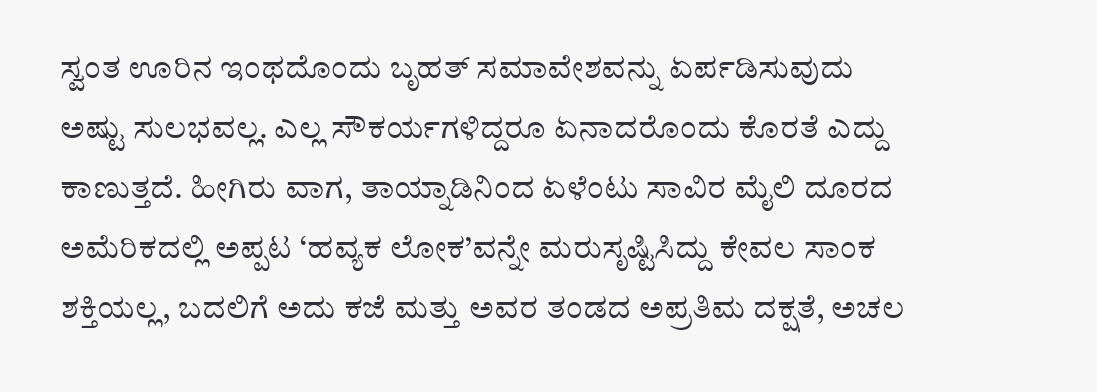ಸ್ವಂತ ಊರಿನ ಇಂಥದೊಂದು ಬೃಹತ್ ಸಮಾವೇಶವನ್ನು ಏರ್ಪಡಿಸುವುದು ಅಷ್ಟು ಸುಲಭವಲ್ಲ. ಎಲ್ಲ ಸೌಕರ್ಯಗಳಿದ್ದರೂ ಏನಾದರೊಂದು ಕೊರತೆ ಎದ್ದು ಕಾಣುತ್ತದೆ. ಹೀಗಿರು ವಾಗ, ತಾಯ್ನಾಡಿನಿಂದ ಏಳೆಂಟು ಸಾವಿರ ಮೈಲಿ ದೂರದ ಅಮೆರಿಕದಲ್ಲಿ ಅಪ್ಪಟ ‘ಹವ್ಯಕ ಲೋಕ’ವನ್ನೇ ಮರುಸೃಷ್ಟಿಸಿದ್ದು ಕೇವಲ ಸಾಂಕ ಶಕ್ತಿಯಲ್ಲ, ಬದಲಿಗೆ ಅದು ಕಜೆ ಮತ್ತು ಅವರ ತಂಡದ ಅಪ್ರತಿಮ ದಕ್ಷತೆ, ಅಚಲ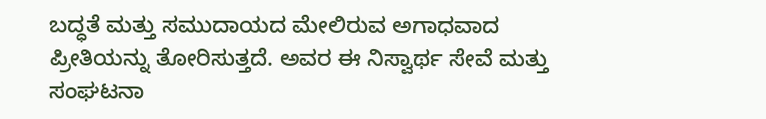ಬದ್ಧತೆ ಮತ್ತು ಸಮುದಾಯದ ಮೇಲಿರುವ ಅಗಾಧವಾದ ಪ್ರೀತಿಯನ್ನು ತೋರಿಸುತ್ತದೆ. ಅವರ ಈ ನಿಸ್ವಾರ್ಥ ಸೇವೆ ಮತ್ತು ಸಂಘಟನಾ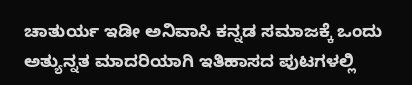ಚಾತುರ್ಯ ಇಡೀ ಅನಿವಾಸಿ ಕನ್ನಡ ಸಮಾಜಕ್ಕೆ ಒಂದು ಅತ್ಯುನ್ನತ ಮಾದರಿಯಾಗಿ ಇತಿಹಾಸದ ಪುಟಗಳಲ್ಲಿ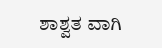ಶಾಶ್ವತ ವಾಗಿ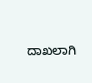ದಾಖಲಾಗಿ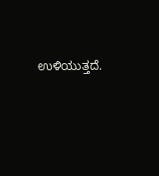ಉಳಿಯುತ್ತದೆ.